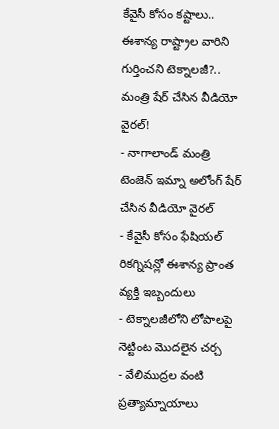కేవైసీ కోసం కష్టాలు.. ఈశాన్య రాష్ట్రాల వారిని గుర్తించని టెక్నాలజీ?.. మంత్రి షేర్ చేసిన వీడియో వైరల్!
- నాగాలాండ్ మంత్రి టెంజెన్ ఇమ్నా అలోంగ్ షేర్ చేసిన వీడియో వైరల్
- కేవైసీ కోసం ఫేషియల్ రికగ్నిషన్లో ఈశాన్య ప్రాంత వ్యక్తి ఇబ్బందులు
- టెక్నాలజీలోని లోపాలపై నెట్టింట మొదలైన చర్చ
- వేలిముద్రల వంటి ప్రత్యామ్నాయాలు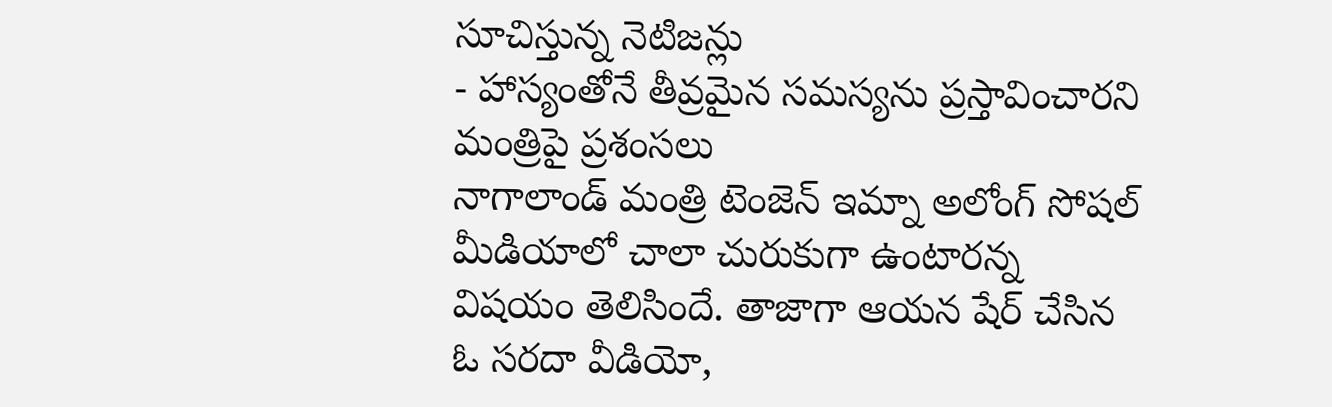సూచిస్తున్న నెటిజన్లు
- హాస్యంతోనే తీవ్రమైన సమస్యను ప్రస్తావించారని మంత్రిపై ప్రశంసలు
నాగాలాండ్ మంత్రి టెంజెన్ ఇమ్నా అలోంగ్ సోషల్ మీడియాలో చాలా చురుకుగా ఉంటారన్న విషయం తెలిసిందే. తాజాగా ఆయన షేర్ చేసిన ఓ సరదా వీడియో,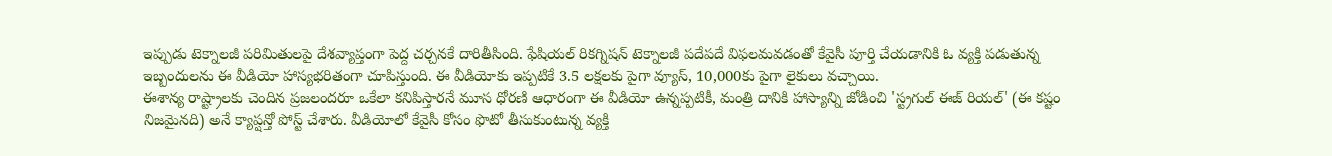ఇప్పుడు టెక్నాలజీ పరిమితులపై దేశవ్యాప్తంగా పెద్ద చర్చనకే దారితీసింది. ఫేషియల్ రికగ్నిషన్ టెక్నాలజీ పదేపదే విఫలమవడంతో కేవైసీ పూర్తి చేయడానికి ఓ వ్యక్తి పడుతున్న ఇబ్బందులను ఈ వీడియో హాస్యభరితంగా చూపిస్తుంది. ఈ వీడియోకు ఇప్పటికే 3.5 లక్షలకు పైగా వ్యూస్, 10,000కు పైగా లైకులు వచ్చాయి.
ఈశాన్య రాష్ట్రాలకు చెందిన ప్రజలందరూ ఒకేలా కనిపిస్తారనే మూస ధోరణి ఆధారంగా ఈ వీడియో ఉన్నప్పటికీ, మంత్రి దానికి హాస్యాన్ని జోడించి 'స్ట్రగుల్ ఈజ్ రియల్' (ఈ కష్టం నిజమైనది) అనే క్యాప్షన్తో పోస్ట్ చేశారు. వీడియోలో కేవైసీ కోసం ఫొటో తీసుకుంటున్న వ్యక్తి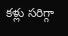కళ్లు సరిగ్గా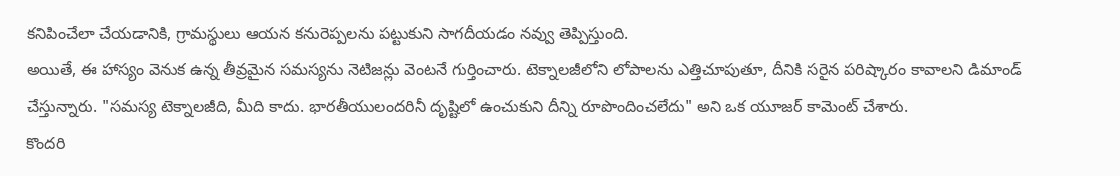కనిపించేలా చేయడానికి, గ్రామస్థులు ఆయన కనురెప్పలను పట్టుకుని సాగదీయడం నవ్వు తెప్పిస్తుంది.
అయితే, ఈ హాస్యం వెనుక ఉన్న తీవ్రమైన సమస్యను నెటిజన్లు వెంటనే గుర్తించారు. టెక్నాలజీలోని లోపాలను ఎత్తిచూపుతూ, దీనికి సరైన పరిష్కారం కావాలని డిమాండ్ చేస్తున్నారు. "సమస్య టెక్నాలజీది, మీది కాదు. భారతీయులందరినీ దృష్టిలో ఉంచుకుని దీన్ని రూపొందించలేదు" అని ఒక యూజర్ కామెంట్ చేశారు.
కొందరి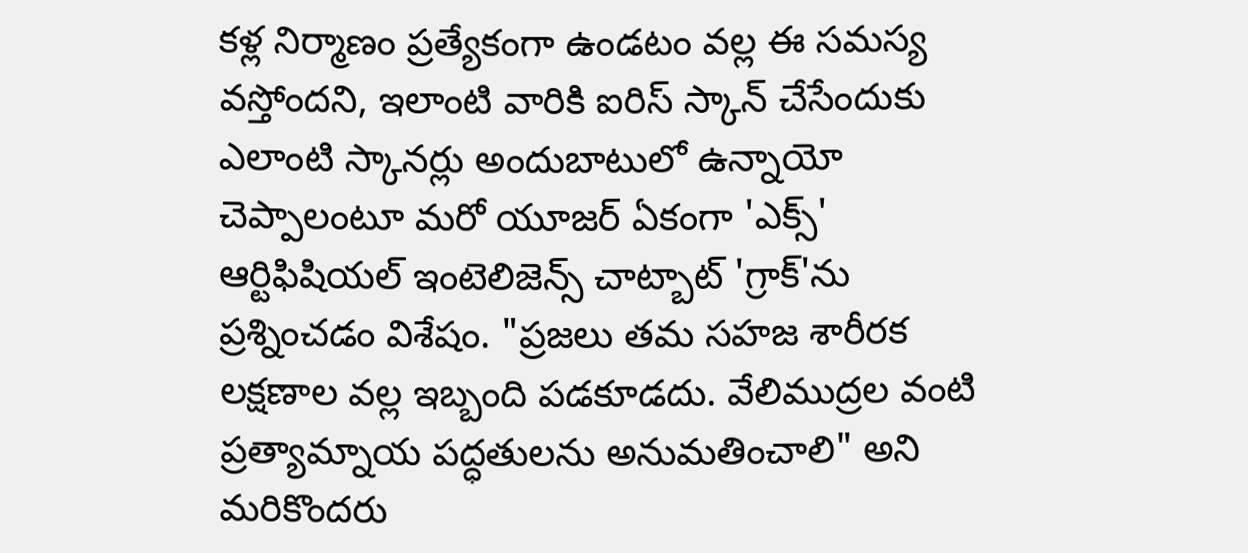కళ్ల నిర్మాణం ప్రత్యేకంగా ఉండటం వల్ల ఈ సమస్య వస్తోందని, ఇలాంటి వారికి ఐరిస్ స్కాన్ చేసేందుకు ఎలాంటి స్కానర్లు అందుబాటులో ఉన్నాయో చెప్పాలంటూ మరో యూజర్ ఏకంగా 'ఎక్స్' ఆర్టిఫిషియల్ ఇంటెలిజెన్స్ చాట్బాట్ 'గ్రాక్'ను ప్రశ్నించడం విశేషం. "ప్రజలు తమ సహజ శారీరక లక్షణాల వల్ల ఇబ్బంది పడకూడదు. వేలిముద్రల వంటి ప్రత్యామ్నాయ పద్ధతులను అనుమతించాలి" అని మరికొందరు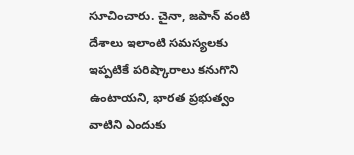సూచించారు. చైనా, జపాన్ వంటి దేశాలు ఇలాంటి సమస్యలకు ఇప్పటికే పరిష్కారాలు కనుగొని ఉంటాయని, భారత ప్రభుత్వం వాటిని ఎందుకు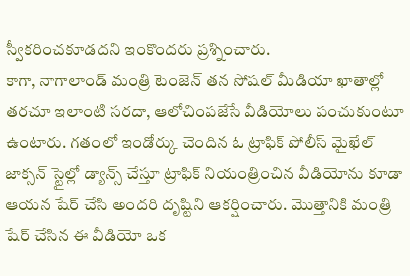స్వీకరించకూడదని ఇంకొందరు ప్రశ్నించారు.
కాగా, నాగాలాండ్ మంత్రి టెంజెన్ తన సోషల్ మీడియా ఖాతాల్లో తరచూ ఇలాంటి సరదా, ఆలోచింపజేసే వీడియోలు పంచుకుంటూ ఉంటారు. గతంలో ఇండోర్కు చెందిన ఓ ట్రాఫిక్ పోలీస్ మైఖేల్ జాక్సన్ స్టైల్లో డ్యాన్స్ చేస్తూ ట్రాఫిక్ నియంత్రించిన వీడియోను కూడా ఆయన షేర్ చేసి అందరి దృష్టిని ఆకర్షించారు. మొత్తానికి మంత్రి షేర్ చేసిన ఈ వీడియో ఒక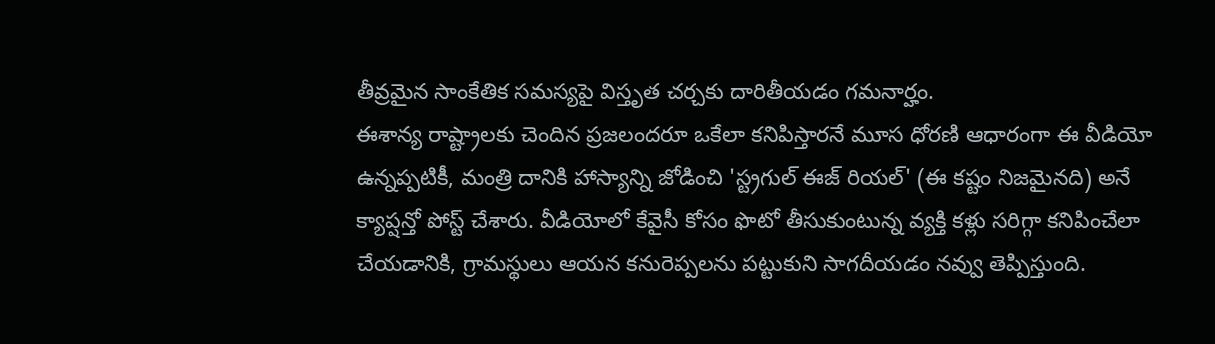తీవ్రమైన సాంకేతిక సమస్యపై విస్తృత చర్చకు దారితీయడం గమనార్హం.
ఈశాన్య రాష్ట్రాలకు చెందిన ప్రజలందరూ ఒకేలా కనిపిస్తారనే మూస ధోరణి ఆధారంగా ఈ వీడియో ఉన్నప్పటికీ, మంత్రి దానికి హాస్యాన్ని జోడించి 'స్ట్రగుల్ ఈజ్ రియల్' (ఈ కష్టం నిజమైనది) అనే క్యాప్షన్తో పోస్ట్ చేశారు. వీడియోలో కేవైసీ కోసం ఫొటో తీసుకుంటున్న వ్యక్తి కళ్లు సరిగ్గా కనిపించేలా చేయడానికి, గ్రామస్థులు ఆయన కనురెప్పలను పట్టుకుని సాగదీయడం నవ్వు తెప్పిస్తుంది.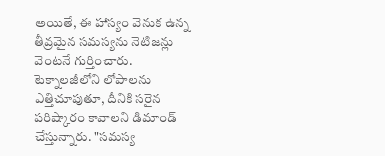అయితే, ఈ హాస్యం వెనుక ఉన్న తీవ్రమైన సమస్యను నెటిజన్లు వెంటనే గుర్తించారు. టెక్నాలజీలోని లోపాలను ఎత్తిచూపుతూ, దీనికి సరైన పరిష్కారం కావాలని డిమాండ్ చేస్తున్నారు. "సమస్య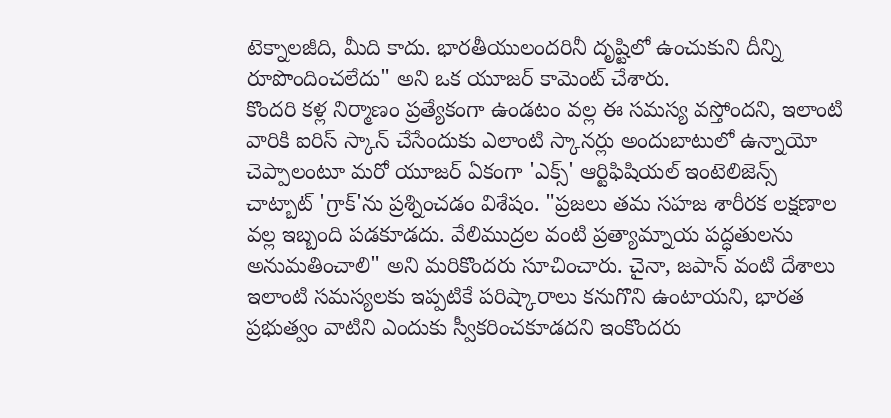టెక్నాలజీది, మీది కాదు. భారతీయులందరినీ దృష్టిలో ఉంచుకుని దీన్ని రూపొందించలేదు" అని ఒక యూజర్ కామెంట్ చేశారు.
కొందరి కళ్ల నిర్మాణం ప్రత్యేకంగా ఉండటం వల్ల ఈ సమస్య వస్తోందని, ఇలాంటి వారికి ఐరిస్ స్కాన్ చేసేందుకు ఎలాంటి స్కానర్లు అందుబాటులో ఉన్నాయో చెప్పాలంటూ మరో యూజర్ ఏకంగా 'ఎక్స్' ఆర్టిఫిషియల్ ఇంటెలిజెన్స్ చాట్బాట్ 'గ్రాక్'ను ప్రశ్నించడం విశేషం. "ప్రజలు తమ సహజ శారీరక లక్షణాల వల్ల ఇబ్బంది పడకూడదు. వేలిముద్రల వంటి ప్రత్యామ్నాయ పద్ధతులను అనుమతించాలి" అని మరికొందరు సూచించారు. చైనా, జపాన్ వంటి దేశాలు ఇలాంటి సమస్యలకు ఇప్పటికే పరిష్కారాలు కనుగొని ఉంటాయని, భారత ప్రభుత్వం వాటిని ఎందుకు స్వీకరించకూడదని ఇంకొందరు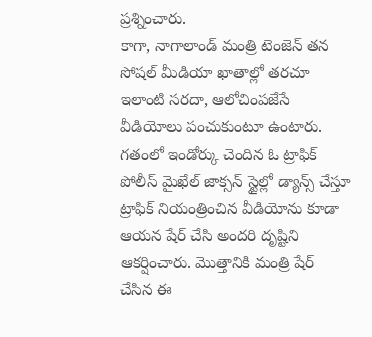ప్రశ్నించారు.
కాగా, నాగాలాండ్ మంత్రి టెంజెన్ తన సోషల్ మీడియా ఖాతాల్లో తరచూ ఇలాంటి సరదా, ఆలోచింపజేసే వీడియోలు పంచుకుంటూ ఉంటారు. గతంలో ఇండోర్కు చెందిన ఓ ట్రాఫిక్ పోలీస్ మైఖేల్ జాక్సన్ స్టైల్లో డ్యాన్స్ చేస్తూ ట్రాఫిక్ నియంత్రించిన వీడియోను కూడా ఆయన షేర్ చేసి అందరి దృష్టిని ఆకర్షించారు. మొత్తానికి మంత్రి షేర్ చేసిన ఈ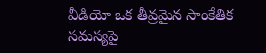వీడియో ఒక తీవ్రమైన సాంకేతిక సమస్యపై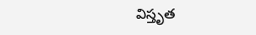విస్తృత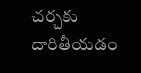చర్చకు దారితీయడం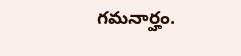గమనార్హం.